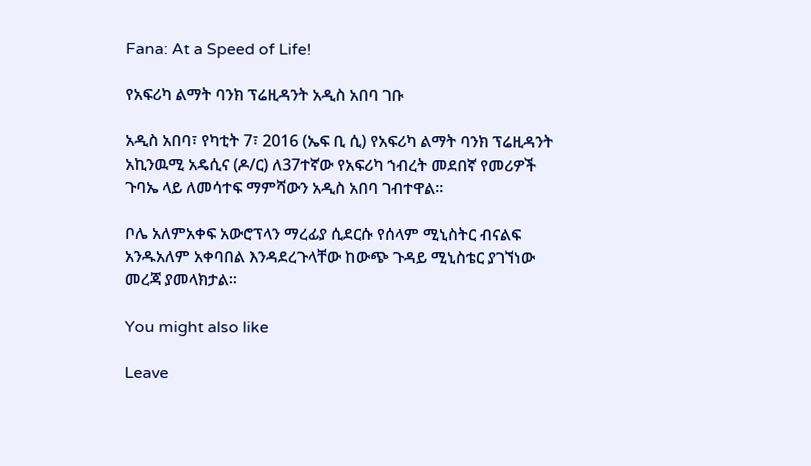Fana: At a Speed of Life!

የአፍሪካ ልማት ባንክ ፕሬዚዳንት አዲስ አበባ ገቡ

አዲስ አበባ፣ የካቲት 7፣ 2016 (ኤፍ ቢ ሲ) የአፍሪካ ልማት ባንክ ፕሬዚዳንት አኪንዉሚ አዴሲና (ዶ/ር) ለ37ተኛው የአፍሪካ ኀብረት መደበኛ የመሪዎች ጉባኤ ላይ ለመሳተፍ ማምሻውን አዲስ አበባ ገብተዋል።

ቦሌ አለምአቀፍ አውሮፕላን ማረፊያ ሲደርሱ የሰላም ሚኒስትር ብናልፍ አንዱአለም አቀባበል እንዳደረጉላቸው ከውጭ ጉዳይ ሚኒስቴር ያገኘነው መረጃ ያመላክታል፡፡

You might also like

Leave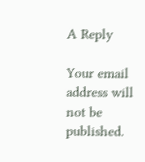A Reply

Your email address will not be published.